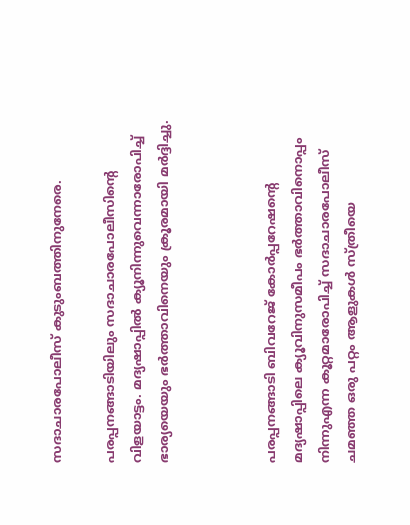സദാചാരപോലീസ് കുടുംബത്തിനുനേരെ.

പരപ്പനങ്ങാടിയിലും സദാചാരപോലീസിന്റെ വിളയാട്ടം. മദ്യഷാപ്പില്‍ ക്യൂനിന്നുവെന്നാരോപിച്ച് ഭാര്യയെയും ഭര്‍ത്താവിനെയും ക്രൂരമായി മര്‍ദ്ദിച്ചു.



പരപ്പനങ്ങാടി ബിവറേജ് കോര്‍പ്പറേഷന്റെ മദ്യഷാപ്പിലെ ക്യൂവിനുസമീപം ഭര്‍ത്താവിനൊപ്പം നിന്നുഎന്ന കൂറ്റമാരോപിച്ച് സദാചാരപോലീസ് ചമഞ്ഞ ഒരു പറ്റം ആളുകള്‍ സ്ത്രീയെ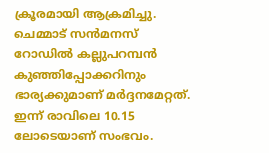ക്രൂരമായി ആക്രമിച്ചു. ചെമ്മാട് സന്‍മനസ് റോഡില്‍ കല്ലുപറമ്പന്‍ കുഞ്ഞിപ്പോക്കറിനും ഭാര്യക്കുമാണ് മര്‍ദ്ദനമേറ്റത്. ഇന്ന് രാവിലെ 10.15 ലോടെയാണ് സംഭവം.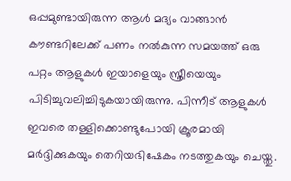ഒപ്പമുണ്ടായിരുന്ന ആള്‍ മദ്യം വാങ്ങാന്‍ കൗണ്ടറിലേക്ക് പണം നല്‍കുന്ന സമയത്ത് ഒരു പറ്റം ആളുകള്‍ ഇയാളെയും സ്ത്രീയെയും പിടിച്ചുവലിച്ചിടുകയായിരുന്നു. പിന്നീട് ആളുകള്‍ ഇവരെ തള്ളിക്കൊണ്ടുപോയി ക്രൂരമായി മര്‍ദ്ദിക്കുകയും തെറിയഭിഷേകം നടത്തുകയും ചെയ്തു.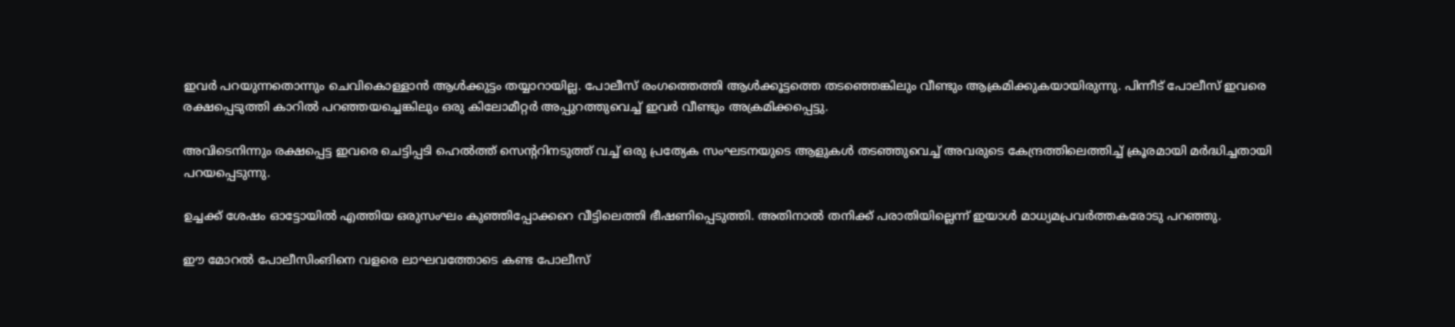ഇവര്‍ പറയുന്നതൊന്നും ചെവികൊള്ളാന്‍ ആള്‍ക്കുട്ടം തയ്യാറായില്ല. പോലീസ് രംഗത്തെത്തി ആള്‍ക്കൂട്ടത്തെ തടഞ്ഞെങ്കിലും വീണ്ടും ആക്രമിക്കുകയായിരുന്നു. പിന്നീട് പോലീസ് ഇവരെ രക്ഷപ്പെടുത്തി കാറില്‍ പറഞ്ഞയച്ചെങ്കിലും ഒരു കിലോമീറ്റര്‍ അപ്പുറത്തുവെച്ച് ഇവര്‍ വീണ്ടും അക്രമിക്കപ്പെട്ടു.

അവിടെനിന്നും രക്ഷപ്പെട്ട ഇവരെ ചെട്ടിപ്പടി ഹെല്‍ത്ത് സെന്ററിനടുത്ത് വച്ച് ഒരു പ്രത്യേക സംഘടനയുടെ ആളുകള്‍ തടഞ്ഞുവെച്ച് അവരുടെ കേന്ദ്രത്തിലെത്തിച്ച് ക്രൂരമായി മര്‍ദ്ധിച്ചതായി പറയപ്പെടുന്നു.

ഉച്ചക്ക് ശേഷം ഓട്ടോയില്‍ എത്തിയ ഒരുസംഘം കുഞ്ഞിപ്പോക്കറെ വീട്ടിലെത്തി ഭീഷണിപ്പെടുത്തി. അതിനാല്‍ തനിക്ക് പരാതിയില്ലെന്ന് ഇയാള്‍ മാധ്യമപ്രവര്‍ത്തകരോടു പറഞ്ഞു.

ഈ മോറല്‍ പോലീസിംങിനെ വളരെ ലാഘവത്തോടെ കണ്ട പോലീസ്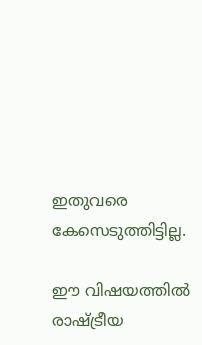ഇതുവരെ കേസെടുത്തിട്ടില്ല.

ഈ വിഷയത്തില്‍ രാഷ്ട്രീയ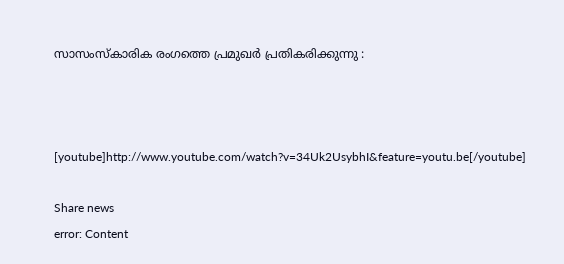സാസംസ്‌കാരിക രംഗത്തെ പ്രമുഖര്‍ പ്രതികരിക്കുന്നു :



[youtube]http://www.youtube.com/watch?v=34Uk2UsybhI&feature=youtu.be[/youtube]

Share news
error: Content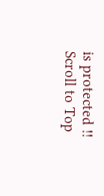is protected !!
Scroll to Top